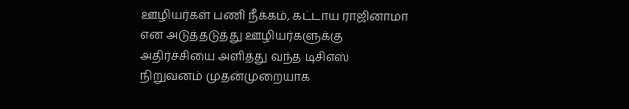ஊழியர்கள் பணி நீக்கம், கட்டாய ராஜினாமா என அடுத்தடுத்து ஊழியர்களுக்கு அதிர்ச்சியை அளித்து வந்த டிசிஎஸ் நிறுவனம் முதன்முறையாக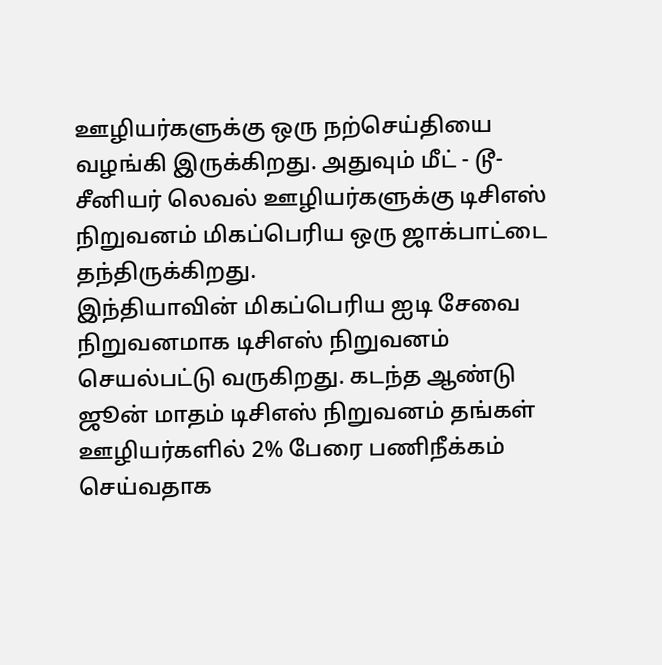ஊழியர்களுக்கு ஒரு நற்செய்தியை வழங்கி இருக்கிறது. அதுவும் மீட் - டூ- சீனியர் லெவல் ஊழியர்களுக்கு டிசிஎஸ் நிறுவனம் மிகப்பெரிய ஒரு ஜாக்பாட்டை தந்திருக்கிறது.
இந்தியாவின் மிகப்பெரிய ஐடி சேவை நிறுவனமாக டிசிஎஸ் நிறுவனம் செயல்பட்டு வருகிறது. கடந்த ஆண்டு ஜூன் மாதம் டிசிஎஸ் நிறுவனம் தங்கள் ஊழியர்களில் 2% பேரை பணிநீக்கம் செய்வதாக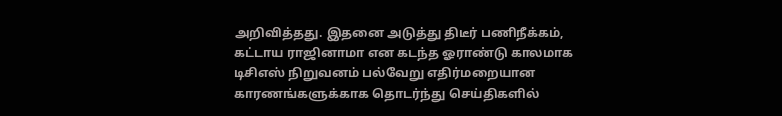அறிவித்தது. இதனை அடுத்து திடீர் பணிநீக்கம், கட்டாய ராஜினாமா என கடந்த ஓராண்டு காலமாக டிசிஎஸ் நிறுவனம் பல்வேறு எதிர்மறையான காரணங்களுக்காக தொடர்ந்து செய்திகளில்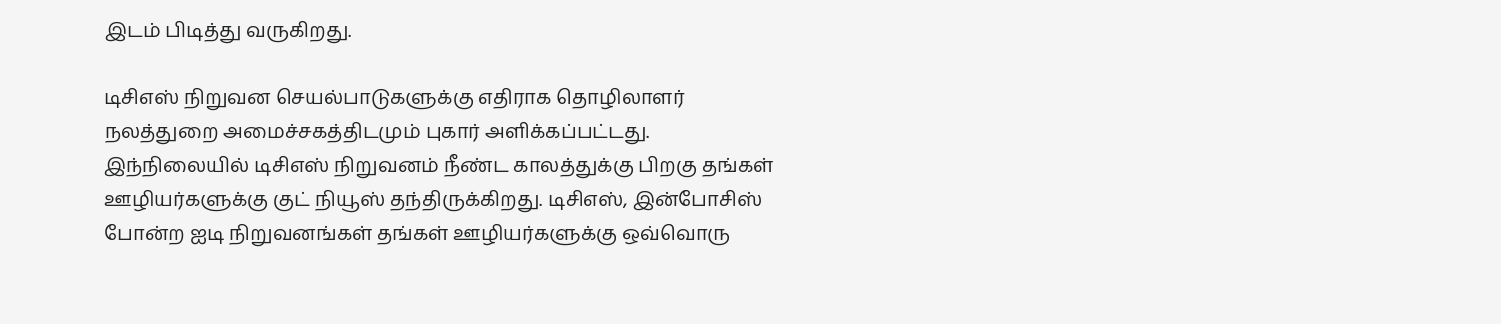இடம் பிடித்து வருகிறது.

டிசிஎஸ் நிறுவன செயல்பாடுகளுக்கு எதிராக தொழிலாளர் நலத்துறை அமைச்சகத்திடமும் புகார் அளிக்கப்பட்டது. இந்நிலையில் டிசிஎஸ் நிறுவனம் நீண்ட காலத்துக்கு பிறகு தங்கள் ஊழியர்களுக்கு குட் நியூஸ் தந்திருக்கிறது. டிசிஎஸ், இன்போசிஸ் போன்ற ஐடி நிறுவனங்கள் தங்கள் ஊழியர்களுக்கு ஒவ்வொரு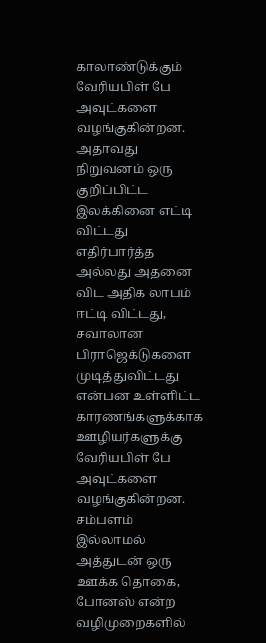காலாண்டுக்கும் வேரியபிள் பே அவுட்களை வழங்குகின்றன.
அதாவது நிறுவனம் ஒரு குறிப்பிட்ட இலக்கினை எட்டி விட்டது எதிர்பார்த்த அல்லது அதனை விட அதிக லாபம் ஈட்டி விட்டது, சவாலான பிராஜெக்டுகளை முடித்துவிட்டது என்பன உள்ளிட்ட காரணங்களுக்காக ஊழியர்களுக்கு வேரியபிள் பே அவுட்களை வழங்குகின்றன. சம்பளம் இல்லாமல் அத்துடன் ஒரு ஊக்க தொகை, போனஸ் என்ற வழிமுறைகளில்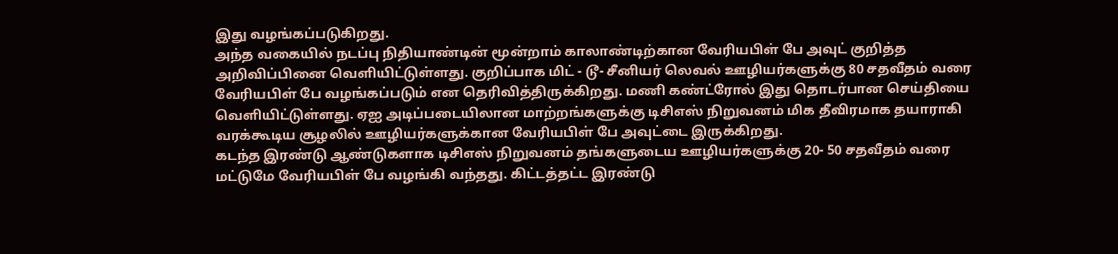இது வழங்கப்படுகிறது.
அந்த வகையில் நடப்பு நிதியாண்டின் மூன்றாம் காலாண்டிற்கான வேரியபிள் பே அவுட் குறித்த அறிவிப்பினை வெளியிட்டுள்ளது. குறிப்பாக மிட் - டூ- சீனியர் லெவல் ஊழியர்களுக்கு 80 சதவீதம் வரை வேரியபிள் பே வழங்கப்படும் என தெரிவித்திருக்கிறது. மணி கண்ட்ரோல் இது தொடர்பான செய்தியை வெளியிட்டுள்ளது. ஏஐ அடிப்படையிலான மாற்றங்களுக்கு டிசிஎஸ் நிறுவனம் மிக தீவிரமாக தயாராகி வரக்கூடிய சூழலில் ஊழியர்களுக்கான வேரியபிள் பே அவுட்டை இருக்கிறது.
கடந்த இரண்டு ஆண்டுகளாக டிசிஎஸ் நிறுவனம் தங்களுடைய ஊழியர்களுக்கு 20- 50 சதவீதம் வரை மட்டுமே வேரியபிள் பே வழங்கி வந்தது. கிட்டத்தட்ட இரண்டு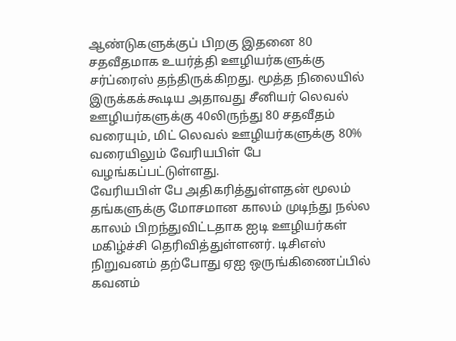ஆண்டுகளுக்குப் பிறகு இதனை 80 சதவீதமாக உயர்த்தி ஊழியர்களுக்கு சர்ப்ரைஸ் தந்திருக்கிறது. மூத்த நிலையில் இருக்கக்கூடிய அதாவது சீனியர் லெவல் ஊழியர்களுக்கு 40லிருந்து 80 சதவீதம் வரையும், மிட் லெவல் ஊழியர்களுக்கு 80% வரையிலும் வேரியபிள் பே வழங்கப்பட்டுள்ளது.
வேரியபிள் பே அதிகரித்துள்ளதன் மூலம் தங்களுக்கு மோசமான காலம் முடிந்து நல்ல காலம் பிறந்துவிட்டதாக ஐடி ஊழியர்கள் மகிழ்ச்சி தெரிவித்துள்ளனர். டிசிஎஸ் நிறுவனம் தற்போது ஏஐ ஒருங்கிணைப்பில் கவனம்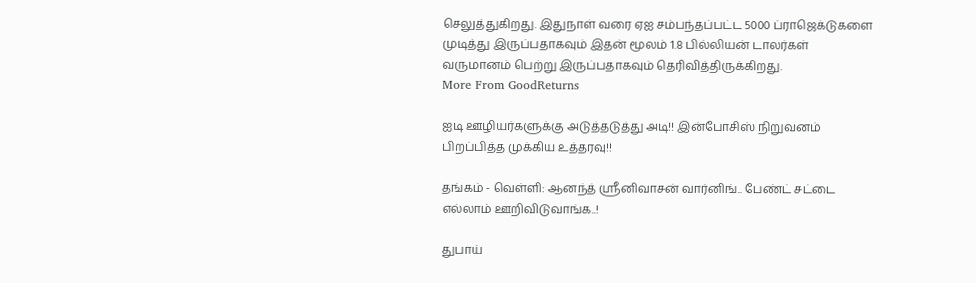செலுத்துகிறது. இதுநாள் வரை ஏஐ சம்பந்தப்பட்ட 5000 ப்ராஜெக்டுகளை முடித்து இருப்பதாகவும் இதன் மூலம் 1.8 பில்லியன் டாலர்கள் வருமானம் பெற்று இருப்பதாகவும் தெரிவித்திருக்கிறது.
More From GoodReturns

ஐடி ஊழியர்களுக்கு அடுத்தடுத்து அடி!! இன்போசிஸ் நிறுவனம் பிறப்பித்த முக்கிய உத்தரவு!!

தங்கம் - வெள்ளி: ஆனந்த் ஸ்ரீனிவாசன் வார்னிங்.. பேண்ட் சட்டை எல்லாம் ஊறிவிடுவாங்க..!

துபாய்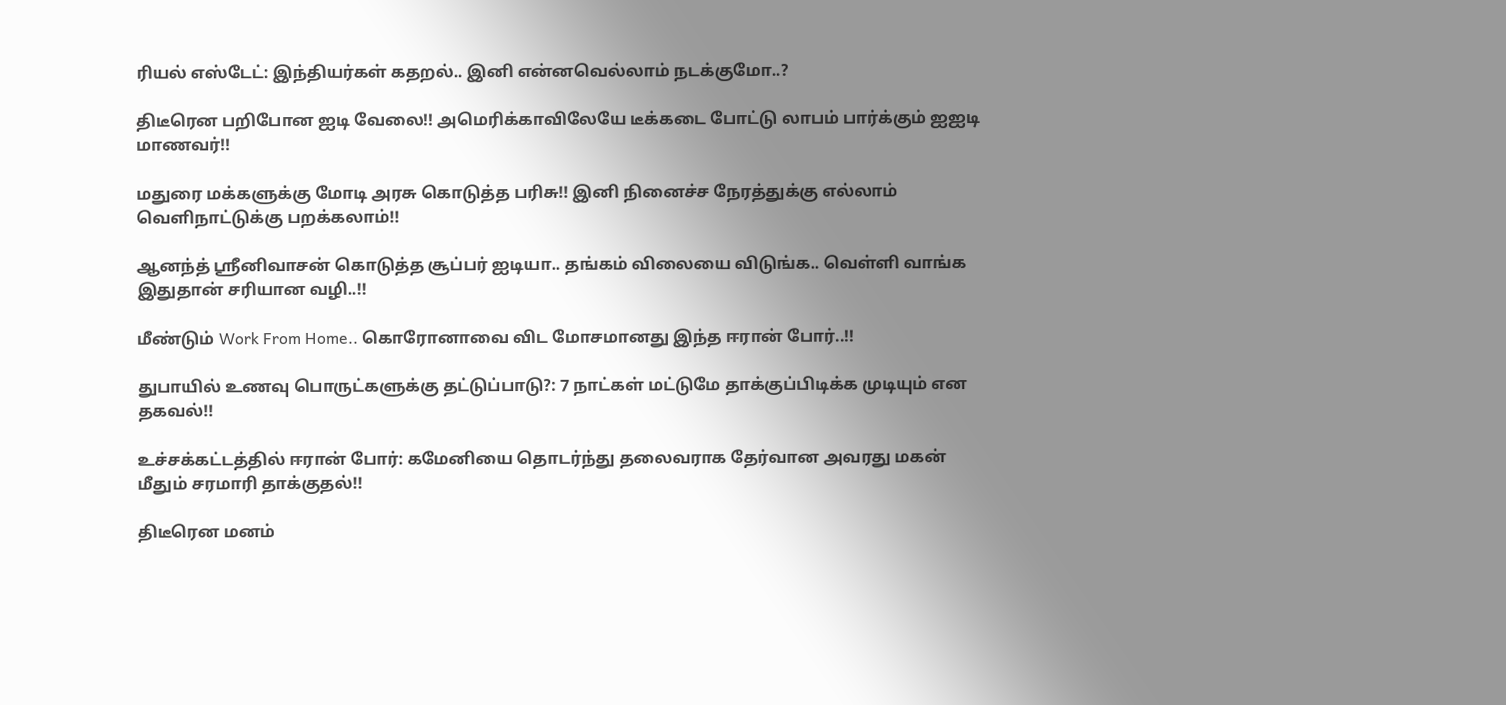ரியல் எஸ்டேட்: இந்தியர்கள் கதறல்.. இனி என்னவெல்லாம் நடக்குமோ..?

திடீரென பறிபோன ஐடி வேலை!! அமெரிக்காவிலேயே டீக்கடை போட்டு லாபம் பார்க்கும் ஐஐடி மாணவர்!!

மதுரை மக்களுக்கு மோடி அரசு கொடுத்த பரிசு!! இனி நினைச்ச நேரத்துக்கு எல்லாம் வெளிநாட்டுக்கு பறக்கலாம்!!

ஆனந்த் ஸ்ரீனிவாசன் கொடுத்த சூப்பர் ஐடியா.. தங்கம் விலையை விடுங்க.. வெள்ளி வாங்க இதுதான் சரியான வழி..!!

மீண்டும் Work From Home.. கொரோனாவை விட மோசமானது இந்த ஈரான் போர்..!!

துபாயில் உணவு பொருட்களுக்கு தட்டுப்பாடு?: 7 நாட்கள் மட்டுமே தாக்குப்பிடிக்க முடியும் என தகவல்!!

உச்சக்கட்டத்தில் ஈரான் போர்: கமேனியை தொடர்ந்து தலைவராக தேர்வான அவரது மகன் மீதும் சரமாரி தாக்குதல்!!

திடீரென மனம்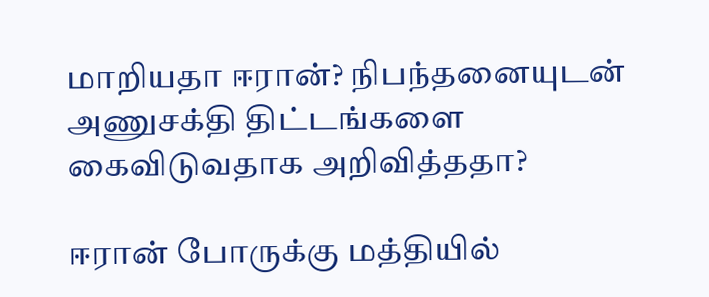மாறியதா ஈரான்? நிபந்தனையுடன் அணுசக்தி திட்டங்களை கைவிடுவதாக அறிவித்ததா?

ஈரான் போருக்கு மத்தியில்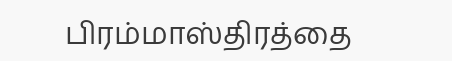பிரம்மாஸ்திரத்தை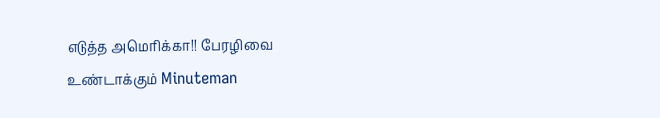எடுத்த அமெரிக்கா!! பேரழிவை உண்டாக்கும் Minuteman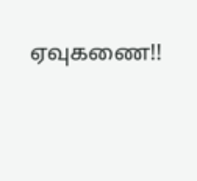ஏவுகணை!!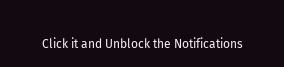Click it and Unblock the Notifications